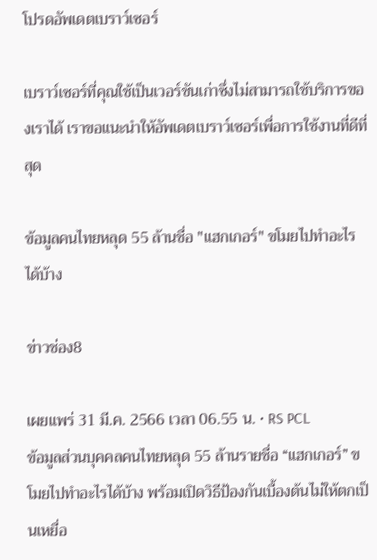โปรดอัพเดตเบราว์เซอร์

เบราว์เซอร์ที่คุณใช้เป็นเวอร์ชันเก่าซึ่งไม่สามารถใช้บริการของเราได้ เราขอแนะนำให้อัพเดตเบราว์เซอร์เพื่อการใช้งานที่ดีที่สุด

ข้อมูลคนไทยหลุด 55 ล้านชื่อ "แฮกเกอร์" ขโมยไปทำอะไรได้บ้าง

ข่าวช่อง8

เผยแพร่ 31 มี.ค. 2566 เวลา 06.55 น. • RS PCL
ข้อมูลส่วนบุคคลคนไทยหลุด 55 ล้านรายชื่อ “แฮกเกอร์” ขโมยไปทำอะไรได้บ้าง พร้อมเปิดวิธีป้องกันเบื้องต้นไม่ให้ตกเป็นเหยื่อ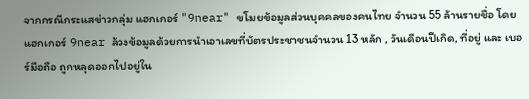จากกรณีกระแสข่าวกลุ่ม แฮกเกอร์ "9near" ขโมยข้อมูลส่วนบุคคลของคนไทย จำนวน 55 ล้านรายชื่อ โดยแฮกเกอร์ 9near ล้วงข้อมูลด้วยการนำเอาเลขที่บัตรประชาชนจำนวน 13 หลัก , วันเดือนปีเกิด, ที่อยู่ และ เบอร์มือถือ ถูกหลุดออกไปอยู่ใน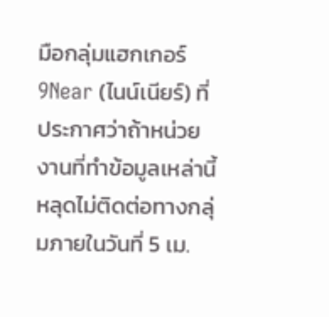มือกลุ่มแฮกเกอร์ 9Near (ไนน์เนียร์) ที่ประกาศว่าถ้าหน่วยงานที่ทำข้อมูลเหล่านี้หลุดไม่ติดต่อทางกลุ่มภายในวันที่ 5 เม.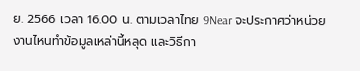ย. 2566 เวลา 16.00 น. ตามเวลาไทย 9Near จะประกาศว่าหน่วยงานไหนทำข้อมูลเหล่านี้หลุด และวิธีกา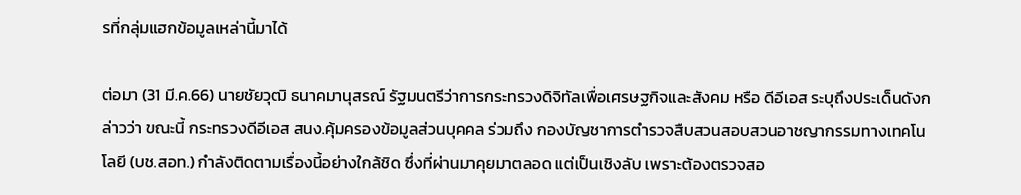รที่กลุ่มแฮกข้อมูลเหล่านี้มาได้

ต่อมา (31 มี.ค.66) นายชัยวุฒิ ธนาคมานุสรณ์ รัฐมนตรีว่าการกระทรวงดิจิทัลเพื่อเศรษฐกิจและสังคม หรือ ดีอีเอส ระบุถึงประเด็นดังกล่าวว่า ขณะนี้ กระทรวงดีอีเอส สนง.คุ้มครองข้อมูลส่วนบุคคล ร่วมถึง กองบัญชาการตำรวจสืบสวนสอบสวนอาชญากรรมทางเทคโนโลยี (บช.สอท.) กำลังติดตามเรื่องนี้อย่างใกล้ชิด ซึ่งที่ผ่านมาคุยมาตลอด แต่เป็นเชิงลับ เพราะต้องตรวจสอ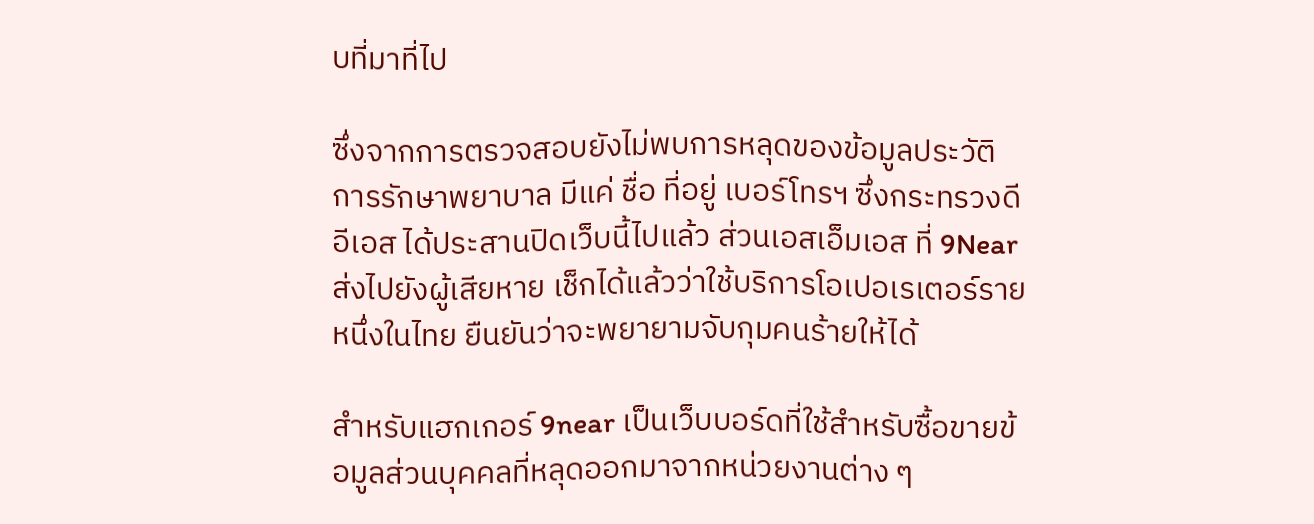บที่มาที่ไป

ซึ่งจากการตรวจสอบยังไม่พบการหลุดของข้อมูลประวัติการรักษาพยาบาล มีแค่ ชื่อ ที่อยู่ เบอร์โทรฯ ซึ่งกระทรวงดีอีเอส ได้ประสานปิดเว็บนี้ไปแล้ว ส่วนเอสเอ็มเอส ที่ 9Near ส่งไปยังผู้เสียหาย เช็กได้แล้วว่าใช้บริการโอเปอเรเตอร์รายหนึ่งในไทย ยืนยันว่าจะพยายามจับกุมคนร้ายให้ได้

สำหรับแฮกเกอร์ 9near เป็นเว็บบอร์ดที่ใช้สำหรับซื้อขายข้อมูลส่วนบุคคลที่หลุดออกมาจากหน่วยงานต่าง ๆ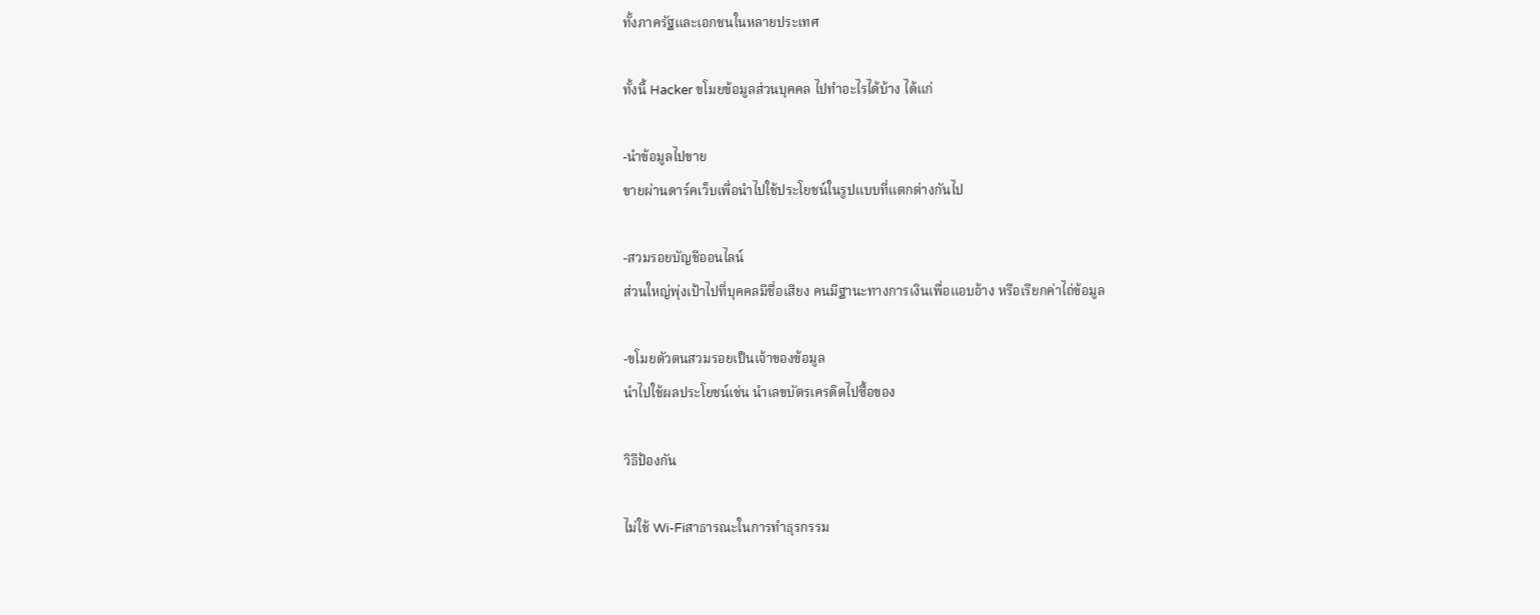ทั้งภาครัฐและเอกชนในหลายประเทศ

ทั้งนี้ Hacker ขโมยข้อมูลส่วนบุคคล ไปทำอะไรได้บ้าง ได้แก่

-นำข้อมูลไปขาย
ขายผ่านดาร์คเว็บเพื่อนำไปใช้ประโยชน์ในรูปแบบที่แตกต่างกันไป

-สวมรอยบัญชีออนไลน์
ส่วนใหญ่พุ่งเป้าไปที่บุคคลมีชื่อเสียง คนมีฐานะทางการเงินเพื่อแอบอ้าง หรือเรียกค่าไถ่ข้อมูล

-ขโมยตัวตนสวมรอยเป็นเจ้าของข้อมูล
นำไปใช้ผลประโยชน์เช่น นำเลขบัตรเครดิตไปซื้อของ

วิธีป้องกัน

ไม่ใช้ Wi-Fiสาธารณะในการทำธุรกรรม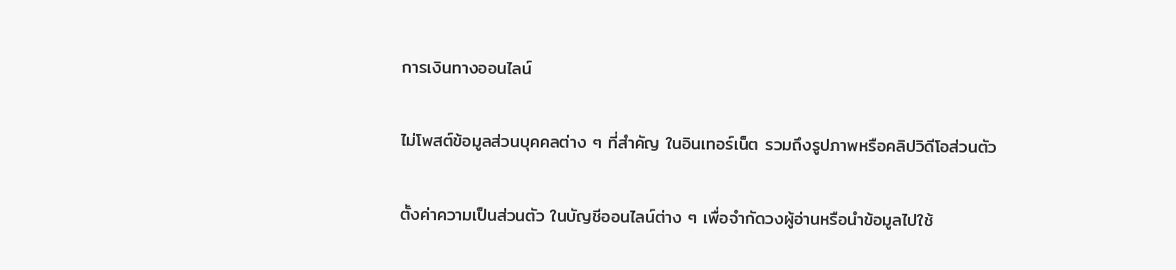การเงินทางออนไลน์

ไม่โพสต์ข้อมูลส่วนบุคคลต่าง ๆ ที่สำคัญ ในอินเทอร์เน็ต รวมถึงรูปภาพหรือคลิปวิดีโอส่วนตัว

ตั้งค่าความเป็นส่วนตัว ในบัญชีออนไลน์ต่าง ๆ เพื่อจำกัดวงผู้อ่านหรือนำข้อมูลไปใช้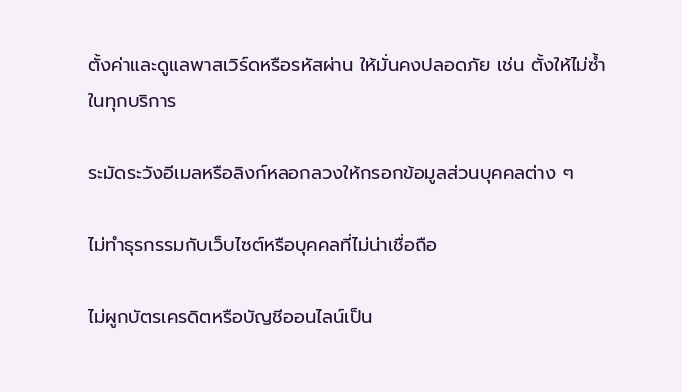ตั้งค่าและดูแลพาสเวิร์ดหรือรหัสผ่าน ให้มั่นคงปลอดภัย เช่น ตั้งให้ไม่ซ้ำในทุกบริการ

ระมัดระวังอีเมลหรือลิงก์หลอกลวงให้กรอกข้อมูลส่วนบุคคลต่าง ๆ

ไม่ทำธุรกรรมกับเว็บไซต์หรือบุคคลที่ไม่น่าเชื่อถือ

ไม่ผูกบัตรเครดิตหรือบัญชีออนไลน์เป็น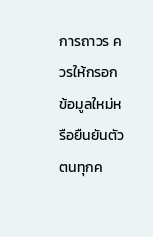การถาวร ควรให้กรอกข้อมูลใหม่หรือยืนยันตัวตนทุกค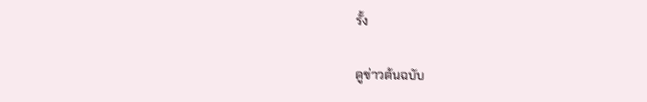รั้ง

ดูข่าวต้นฉบับ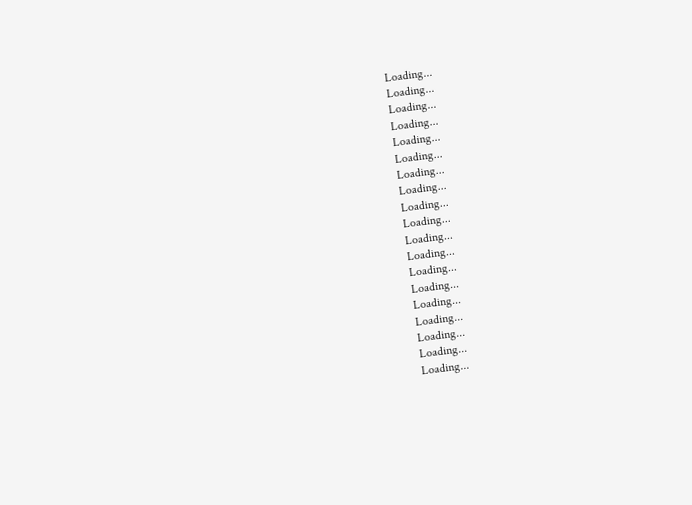Loading...
Loading...
Loading...
Loading...
Loading...
Loading...
Loading...
Loading...
Loading...
Loading...
Loading...
Loading...
Loading...
Loading...
Loading...
Loading...
Loading...
Loading...
Loading...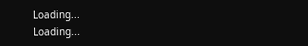Loading...
Loading...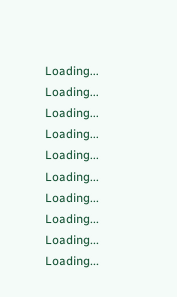Loading...
Loading...
Loading...
Loading...
Loading...
Loading...
Loading...
Loading...
Loading...
Loading...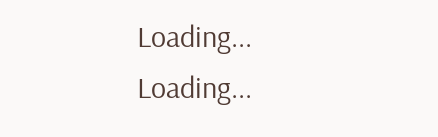Loading...
Loading...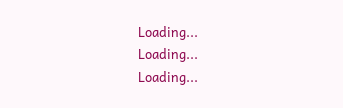Loading...
Loading...
Loading...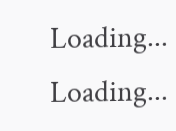Loading...
Loading...